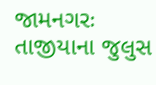જામનગરઃ તાજીયાના જુલુસ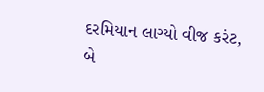દરમિયાન લાગ્યો વીજ કરંટ, બે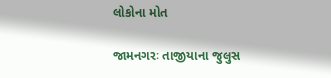લોકોના મોત

જામનગરઃ તાજીયાના જુલુસ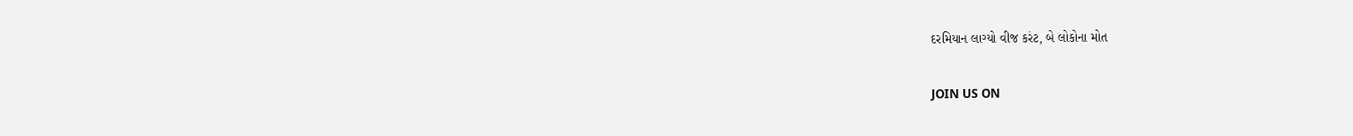દરમિયાન લાગ્યો વીજ કરંટ, બે લોકોના મોત

JOIN US ON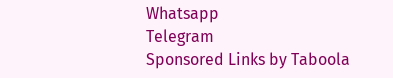Whatsapp
Telegram
Sponsored Links by Taboola